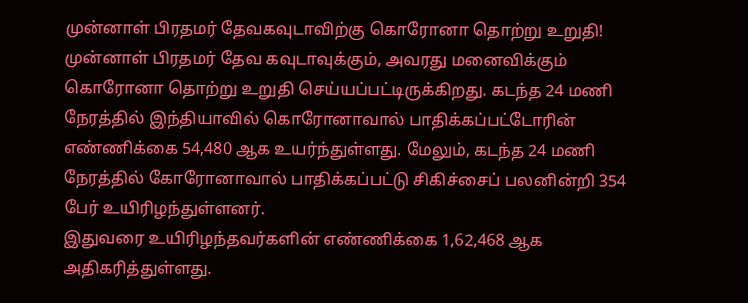முன்னாள் பிரதமர் தேவகவுடாவிற்கு கொரோனா தொற்று உறுதி!
முன்னாள் பிரதமர் தேவ கவுடாவுக்கும், அவரது மனைவிக்கும் கொரோனா தொற்று உறுதி செய்யப்பட்டிருக்கிறது. கடந்த 24 மணி நேரத்தில் இந்தியாவில் கொரோனாவால் பாதிக்கப்பட்டோரின் எண்ணிக்கை 54,480 ஆக உயர்ந்துள்ளது. மேலும், கடந்த 24 மணி நேரத்தில் கோரோனாவால் பாதிக்கப்பட்டு சிகிச்சைப் பலனின்றி 354 பேர் உயிரிழந்துள்ளனர்.
இதுவரை உயிரிழந்தவர்களின் எண்ணிக்கை 1,62,468 ஆக அதிகரித்துள்ளது.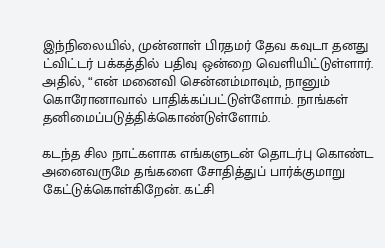இந்நிலையில், முன்னாள் பிரதமர் தேவ கவுடா தனது ட்விட்டர் பக்கத்தில் பதிவு ஒன்றை வெளியிட்டுள்ளார். அதில், “என் மனைவி சென்னம்மாவும், நானும் கொரோனாவால் பாதிக்கப்பட்டுள்ளோம். நாங்கள் தனிமைப்படுத்திக்கொண்டுள்ளோம்.

கடந்த சில நாட்களாக எங்களுடன் தொடர்பு கொண்ட அனைவருமே தங்களை சோதித்துப் பார்க்குமாறு கேட்டுக்கொள்கிறேன். கட்சி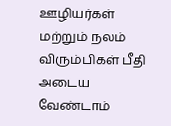ஊழியர்கள் மற்றும் நலம் விரும்பிகள் பீதி அடைய வேண்டாம்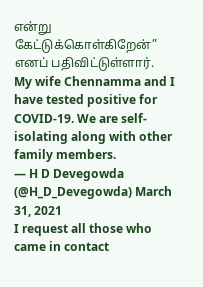என்று கேட்டுக்கொள்கிறேன்” எனப் பதிவிட்டுள்ளார்.
My wife Chennamma and I have tested positive for COVID-19. We are self-isolating along with other family members.
— H D Devegowda (@H_D_Devegowda) March 31, 2021
I request all those who came in contact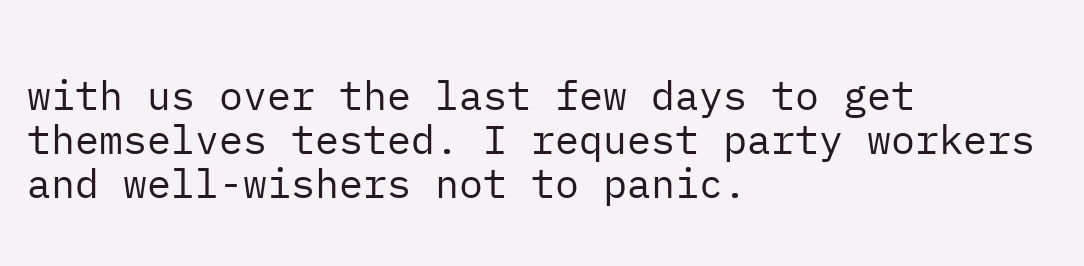with us over the last few days to get themselves tested. I request party workers and well-wishers not to panic.